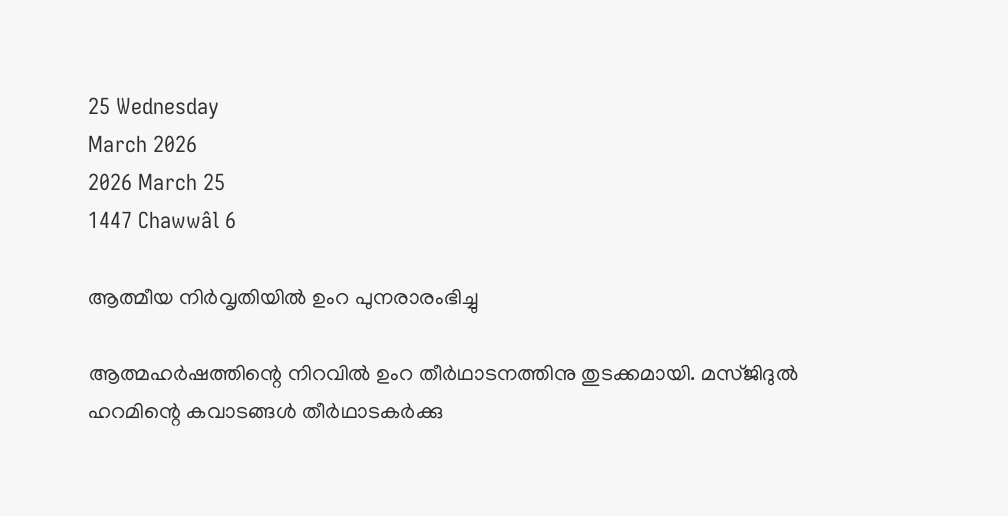25 Wednesday
March 2026
2026 March 25
1447 Chawwâl 6

ആത്മീയ നിര്‍വൃതിയില്‍ ഉംറ പുനരാരംഭിച്ചു

ആത്മഹര്‍ഷത്തിന്റെ നിറവില്‍ ഉംറ തീര്‍ഥാടനത്തിനു തുടക്കമായി. മസ്ജിദുല്‍ ഹറമിന്റെ കവാടങ്ങള്‍ തീര്‍ഥാടകര്‍ക്കു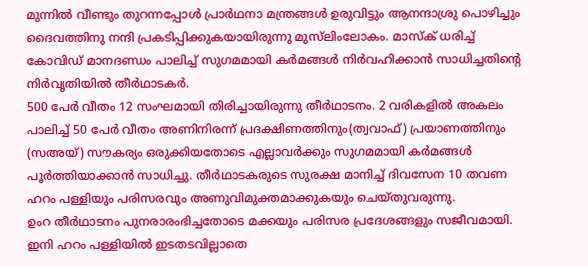മുന്നില്‍ വീണ്ടും തുറന്നപ്പോള്‍ പ്രാര്‍ഥനാ മന്ത്രങ്ങള്‍ ഉരുവിട്ടും ആനന്ദാശ്രു പൊഴിച്ചും ദൈവത്തിനു നന്ദി പ്രകടിപ്പിക്കുകയായിരുന്നു മുസ്‌ലിംലോകം. മാസ്‌ക് ധരിച്ച് കോവിഡ് മാനദണ്ഡം പാലിച്ച് സുഗമമായി കര്‍മങ്ങള്‍ നിര്‍വഹിക്കാന്‍ സാധിച്ചതിന്റെ നിര്‍വൃതിയില്‍ തീര്‍ഥാടകര്‍.
500 പേര്‍ വീതം 12 സംഘമായി തിരിച്ചായിരുന്നു തീര്‍ഥാടനം. 2 വരികളില്‍ അകലം പാലിച്ച് 50 പേര്‍ വീതം അണിനിരന്ന് പ്രദക്ഷിണത്തിനും(ത്വവാഫ്) പ്രയാണത്തിനും (സഅയ്) സൗകര്യം ഒരുക്കിയതോടെ എല്ലാവര്‍ക്കും സുഗമമായി കര്‍മങ്ങള്‍ പൂര്‍ത്തിയാക്കാന്‍ സാധിച്ചു. തീര്‍ഥാടകരുടെ സുരക്ഷ മാനിച്ച് ദിവസേന 10 തവണ ഹറം പള്ളിയും പരിസരവും അണുവിമുക്തമാക്കുകയും ചെയ്തുവരുന്നു.
ഉംറ തീര്‍ഥാടനം പുനരാരംഭിച്ചതോടെ മക്കയും പരിസര പ്രദേശങ്ങളും സജീവമായി. ഇനി ഹറം പള്ളിയില്‍ ഇടതടവില്ലാതെ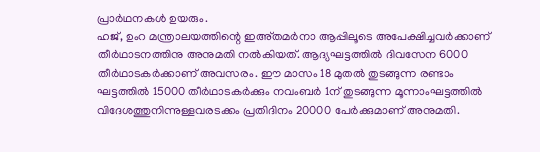പ്രാര്‍ഥനകള്‍ ഉയരും.
ഹജ്, ഉംറ മന്ത്രാലയത്തിന്റെ ഇഅ്തമര്‍നാ ആപ്പിലൂടെ അപേക്ഷിച്ചവര്‍ക്കാണ് തീര്‍ഥാടനത്തിനു അനുമതി നല്‍കിയത്. ആദ്യഘട്ടത്തില്‍ ദിവസേന 6000 തീര്‍ഥാടകര്‍ക്കാണ് അവസരം. ഈ മാസം 18 മുതല്‍ തുടങ്ങുന്ന രണ്ടാം ഘട്ടത്തില്‍ 15000 തീര്‍ഥാടകര്‍ക്കും നവംബര്‍ 1ന് തുടങ്ങുന്ന മൂന്നാംഘട്ടത്തില്‍ വിദേശത്തുനിന്നുള്ളവരടക്കം പ്രതിദിനം 20000 പേര്‍ക്കുമാണ് അനുമതി.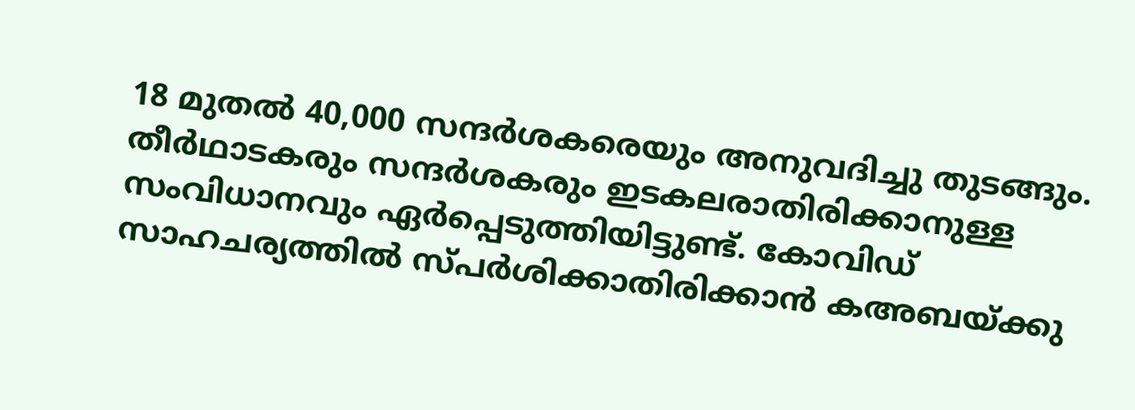18 മുതല്‍ 40,000 സന്ദര്‍ശകരെയും അനുവദിച്ചു തുടങ്ങും. തീര്‍ഥാടകരും സന്ദര്‍ശകരും ഇടകലരാതിരിക്കാനുള്ള സംവിധാനവും ഏര്‍പ്പെടുത്തിയിട്ടുണ്ട്. കോവിഡ് സാഹചര്യത്തില്‍ സ്പര്‍ശിക്കാതിരിക്കാന്‍ കഅബയ്ക്കു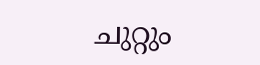ചുറ്റും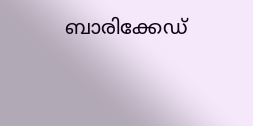ബാരിക്കേഡ്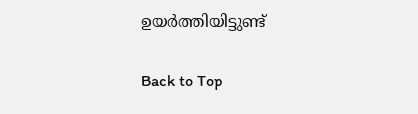ഉയര്‍ത്തിയിട്ടുണ്ട്

Back to Top